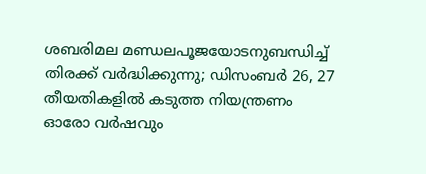ശബരിമല മണ്ഡലപൂജയോടനുബന്ധിച്ച് തിരക്ക് വർദ്ധിക്കുന്നു; ഡിസംബർ 26, 27 തീയതികളിൽ കടുത്ത നിയന്ത്രണം
ഓരോ വർഷവും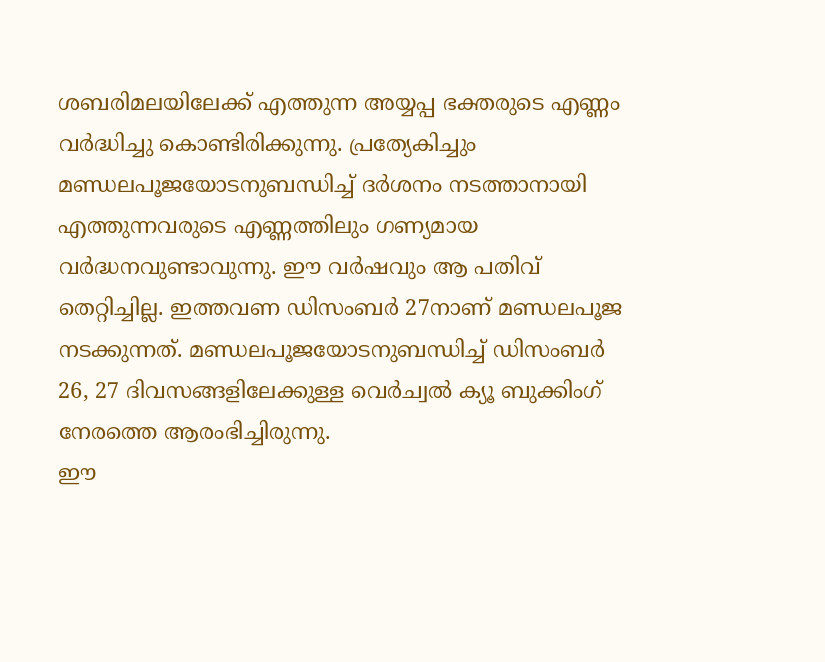ശബരിമലയിലേക്ക് എത്തുന്ന അയ്യപ്പ ഭക്തരുടെ എണ്ണം വർദ്ധിച്ചു കൊണ്ടിരിക്കുന്നു. പ്രത്യേകിച്ചും മണ്ഡലപൂജയോടനുബന്ധിച്ച് ദർശനം നടത്താനായി എത്തുന്നവരുടെ എണ്ണത്തിലും ഗണ്യമായ വർദ്ധനവുണ്ടാവുന്നു. ഈ വർഷവും ആ പതിവ് തെറ്റിച്ചില്ല. ഇത്തവണ ഡിസംബർ 27നാണ് മണ്ഡലപൂജ നടക്കുന്നത്. മണ്ഡലപൂജയോടനുബന്ധിച്ച് ഡിസംബർ 26, 27 ദിവസങ്ങളിലേക്കുള്ള വെർച്വൽ ക്യൂ ബുക്കിംഗ് നേരത്തെ ആരംഭിച്ചിരുന്നു.
ഈ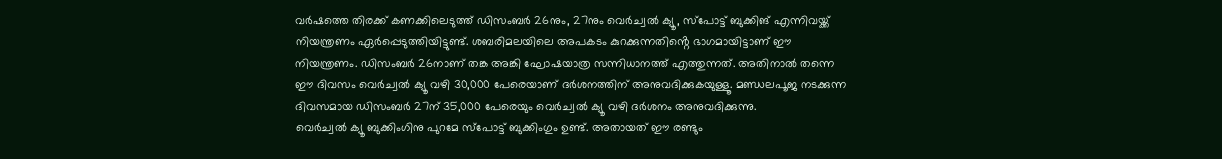വർഷത്തെ തിരക്ക് കണക്കിലെടുത്ത് ഡിസംബർ 26നും, 27നും വെർച്വൽ ക്യൂ, സ്പോട്ട് ബുക്കിങ് എന്നിവയ്ക്ക് നിയന്ത്രണം ഏർപ്പെടുത്തിയിട്ടുണ്ട്. ശബരിമലയിലെ അപകടം കുറക്കുന്നതിൻ്റെ ഭാഗമായിട്ടാണ് ഈ നിയന്ത്രണം. ഡിസംബർ 26നാണ് തങ്ക അങ്കി ഘോഷയാത്ര സന്നിധാനത്ത് എത്തുന്നത്. അതിനാൽ തന്നെ ഈ ദിവസം വെർച്വൽ ക്യൂ വഴി 30,000 പേരെയാണ് ദർശനത്തിന് അനുവദിക്കുകയുള്ളൂ. മണ്ഡലപൂജ നടക്കുന്ന ദിവസമായ ഡിസംബർ 27ന് 35,000 പേരെയും വെർച്വൽ ക്യൂ വഴി ദർശനം അനുവദിക്കുന്നു.
വെർച്വൽ ക്യൂ ബുക്കിംഗിനു പുറമേ സ്പോട്ട് ബുക്കിംഗും ഉണ്ട്. അതായത് ഈ രണ്ടും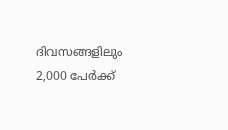ദിവസങ്ങളിലും 2,000 പേർക്ക്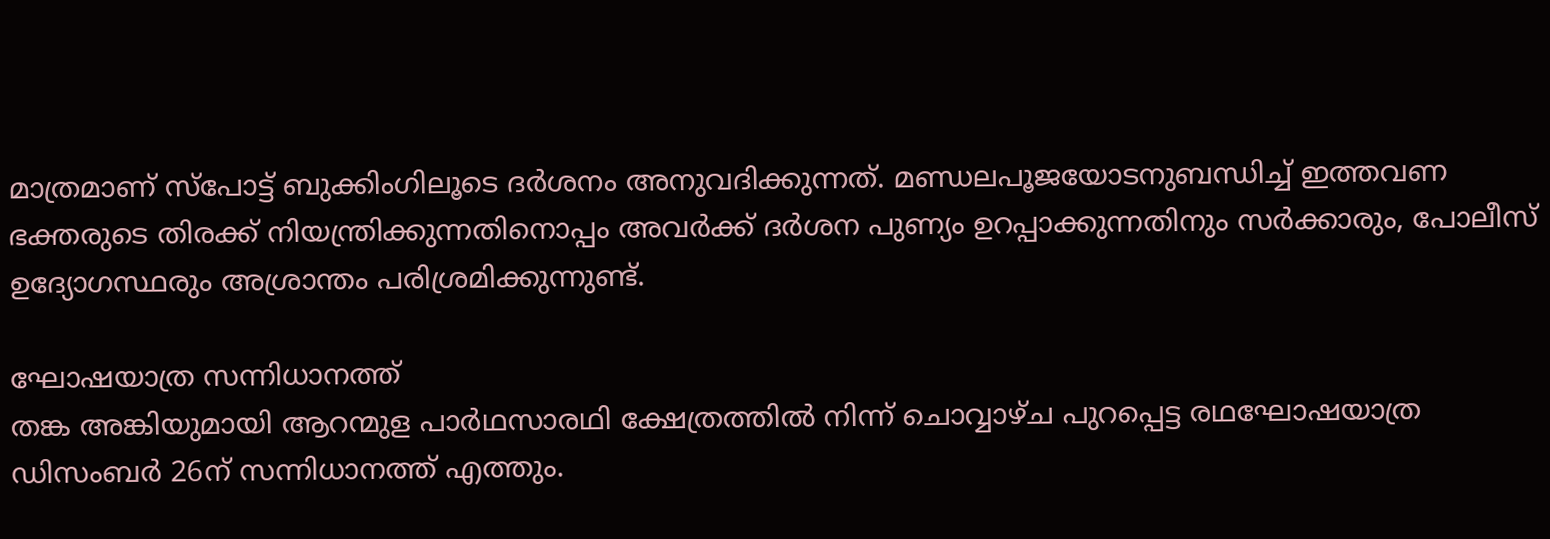മാത്രമാണ് സ്പോട്ട് ബുക്കിംഗിലൂടെ ദർശനം അനുവദിക്കുന്നത്. മണ്ഡലപൂജയോടനുബന്ധിച്ച് ഇത്തവണ ഭക്തരുടെ തിരക്ക് നിയന്ത്രിക്കുന്നതിനൊപ്പം അവർക്ക് ദർശന പുണ്യം ഉറപ്പാക്കുന്നതിനും സർക്കാരും, പോലീസ് ഉദ്യോഗസ്ഥരും അശ്രാന്തം പരിശ്രമിക്കുന്നുണ്ട്.

ഘോഷയാത്ര സന്നിധാനത്ത്
തങ്ക അങ്കിയുമായി ആറന്മുള പാർഥസാരഥി ക്ഷേത്രത്തിൽ നിന്ന് ചൊവ്വാഴ്ച പുറപ്പെട്ട രഥഘോഷയാത്ര ഡിസംബർ 26ന് സന്നിധാനത്ത് എത്തും.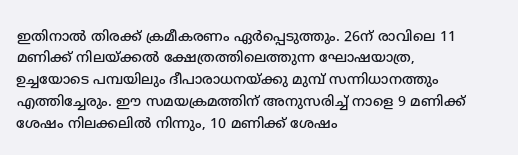ഇതിനാൽ തിരക്ക് ക്രമീകരണം ഏർപ്പെടുത്തും. 26ന് രാവിലെ 11 മണിക്ക് നിലയ്ക്കൽ ക്ഷേത്രത്തിലെത്തുന്ന ഘോഷയാത്ര, ഉച്ചയോടെ പമ്പയിലും ദീപാരാധനയ്ക്കു മുമ്പ് സന്നിധാനത്തും എത്തിച്ചേരും. ഈ സമയക്രമത്തിന് അനുസരിച്ച് നാളെ 9 മണിക്ക് ശേഷം നിലക്കലിൽ നിന്നും, 10 മണിക്ക് ശേഷം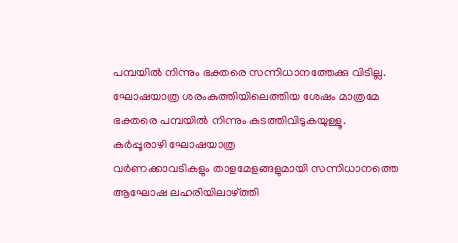പമ്പയിൽ നിന്നും ഭക്തരെ സന്നിധാനത്തേക്കു വിടില്ല. ഘോഷയാത്ര ശരംകുത്തിയിലെത്തിയ ശേഷം മാത്രമേ ഭക്തരെ പമ്പയിൽ നിന്നും കടത്തിവിടുകയുള്ളൂ.
കർപ്പൂരാഴി ഘോഷയാത്ര
വർണക്കാവടികളും താളമേളങ്ങളുമായി സന്നിധാനത്തെ ആഘോഷ ലഹരിയിലാഴ്ത്തി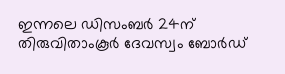ഇന്നലെ ഡിസംബർ 24ന് തിരുവിതാംകൂർ ദേവസ്വം ബോർഡ്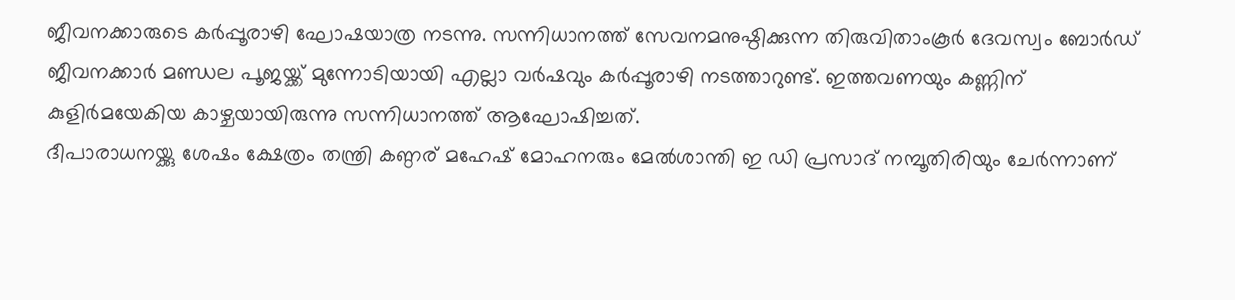ജീവനക്കാരുടെ കർപ്പൂരാഴി ഘോഷയാത്ര നടന്നു. സന്നിധാനത്ത് സേവനമനുഷ്ഠിക്കുന്ന തിരുവിതാംകൂർ ദേവസ്വം ബോർഡ് ജീവനക്കാർ മണ്ഡല പൂജയ്ക്ക് മുന്നോടിയായി എല്ലാ വർഷവും കർപ്പൂരാഴി നടത്താറുണ്ട്. ഇത്തവണയും കണ്ണിന് കുളിർമയേകിയ കാഴ്ചയായിരുന്നു സന്നിധാനത്ത് ആഘോഷിച്ചത്.
ദീപാരാധനയ്ക്കു ശേഷം ക്ഷേത്രം തന്ത്രി കണ്ഠര് മഹേഷ് മോഹനരും മേൽശാന്തി ഇ ഡി പ്രസാദ് നമ്പൂതിരിയും ചേർന്നാണ്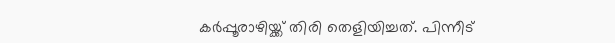കർപ്പൂരാഴിയ്ക്ക് തിരി തെളിയിച്ചത്. പിന്നീട്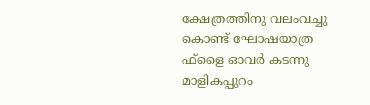ക്ഷേത്രത്തിനു വലംവച്ചു കൊണ്ട് ഘോഷയാത്ര ഫ്ളൈ ഓവർ കടന്നു മാളികപ്പുറം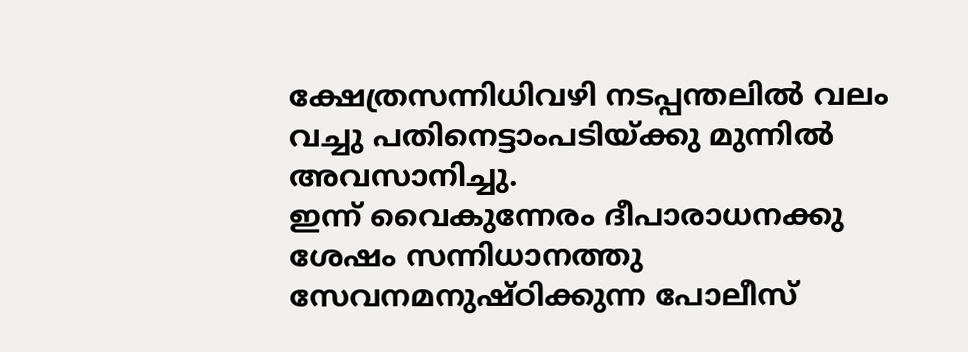ക്ഷേത്രസന്നിധിവഴി നടപ്പന്തലിൽ വലം വച്ചു പതിനെട്ടാംപടിയ്ക്കു മുന്നിൽ അവസാനിച്ചു.
ഇന്ന് വൈകുന്നേരം ദീപാരാധനക്കു ശേഷം സന്നിധാനത്തു സേവനമനുഷ്ഠിക്കുന്ന പോലീസ്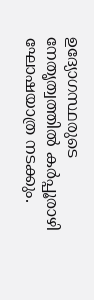ഉദ്യോഗസ്ഥരുടെ നേതൃത്വത്തിൽ കർപ്പൂരാഴി ഘോഷയാത്ര നടക്കും.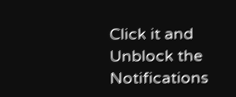Click it and Unblock the Notifications